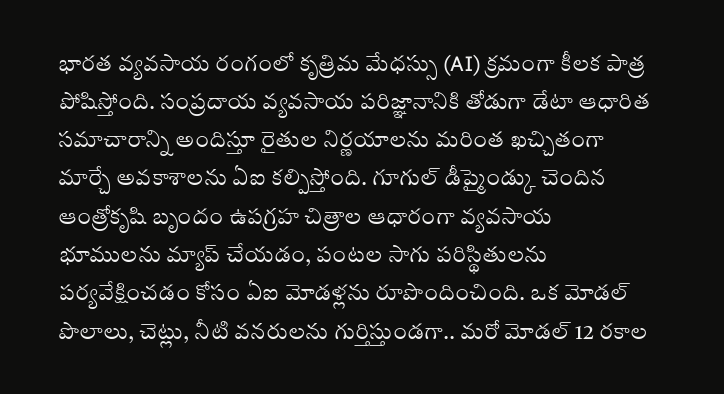భారత వ్యవసాయ రంగంలో కృత్రిమ మేధస్సు (AI) క్రమంగా కీలక పాత్ర పోషిస్తోంది. సంప్రదాయ వ్యవసాయ పరిజ్ఞానానికి తోడుగా డేటా ఆధారిత సమాచారాన్ని అందిస్తూ రైతుల నిర్ణయాలను మరింత ఖచ్చితంగా మార్చే అవకాశాలను ఏఐ కల్పిస్తోంది. గూగుల్ డీప్మైండ్కు చెందిన ఆంత్రోకృషి బృందం ఉపగ్రహ చిత్రాల ఆధారంగా వ్యవసాయ భూములను మ్యాప్ చేయడం, పంటల సాగు పరిస్థితులను పర్యవేక్షించడం కోసం ఏఐ మోడళ్లను రూపొందించింది. ఒక మోడల్ పొలాలు, చెట్లు, నీటి వనరులను గుర్తిస్తుండగా.. మరో మోడల్ 12 రకాల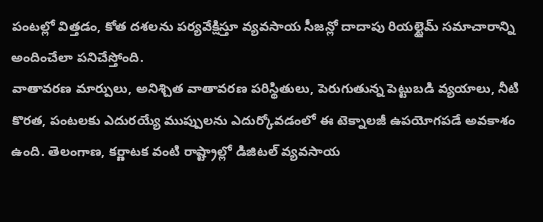పంటల్లో విత్తడం, కోత దశలను పర్యవేక్షిస్తూ వ్యవసాయ సీజన్లో దాదాపు రియల్టైమ్ సమాచారాన్ని అందించేలా పనిచేస్తోంది.
వాతావరణ మార్పులు, అనిశ్చిత వాతావరణ పరిస్థితులు, పెరుగుతున్న పెట్టుబడి వ్యయాలు, నీటి కొరత, పంటలకు ఎదురయ్యే ముప్పులను ఎదుర్కోవడంలో ఈ టెక్నాలజీ ఉపయోగపడే అవకాశం ఉంది. తెలంగాణ, కర్ణాటక వంటి రాష్ట్రాల్లో డిజిటల్ వ్యవసాయ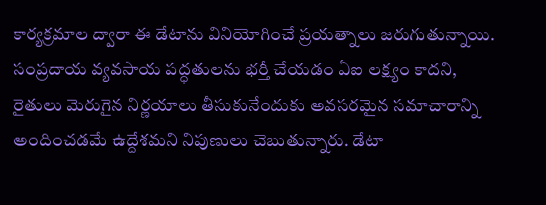కార్యక్రమాల ద్వారా ఈ డేటాను వినియోగించే ప్రయత్నాలు జరుగుతున్నాయి. సంప్రదాయ వ్యవసాయ పద్ధతులను భర్తీ చేయడం ఏఐ లక్ష్యం కాదని, రైతులు మెరుగైన నిర్ణయాలు తీసుకునేందుకు అవసరమైన సమాచారాన్ని అందించడమే ఉద్దేశమని నిపుణులు చెబుతున్నారు. డేటా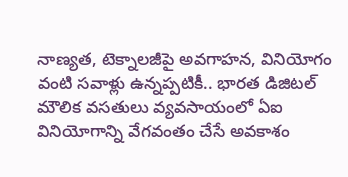నాణ్యత, టెక్నాలజీపై అవగాహన, వినియోగం వంటి సవాళ్లు ఉన్నప్పటికీ.. భారత డిజిటల్ మౌలిక వసతులు వ్యవసాయంలో ఏఐ వినియోగాన్ని వేగవంతం చేసే అవకాశం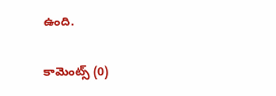ఉంది.

కామెంట్స్ (0)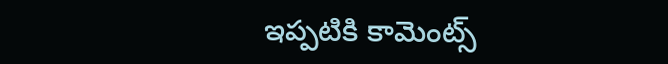ఇప్పటికి కామెంట్స్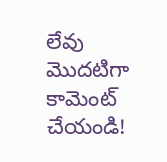లేవు
మొదటిగా కామెంట్ చేయండి!